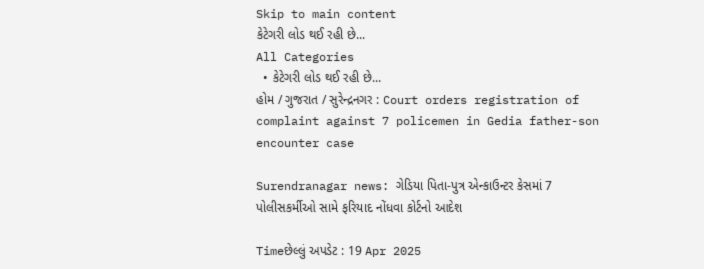Skip to main content
કેટેગરી લોડ થઈ રહી છે...
All Categories
  • કેટેગરી લોડ થઈ રહી છે...
હોમ / ગુજરાત / સુરેન્દ્રનગર : Court orders registration of complaint against 7 policemen in Gedia father-son encounter case

Surendranagar news: ગેડિયા પિતા-પુત્ર એન્કાઉન્ટર કેસમાં 7 પોલીસકર્મીઓ સામે ફરિયાદ નોંધવા કોર્ટનો આદેશ

Timeછેલ્લું અપડેટ : 19 Apr 2025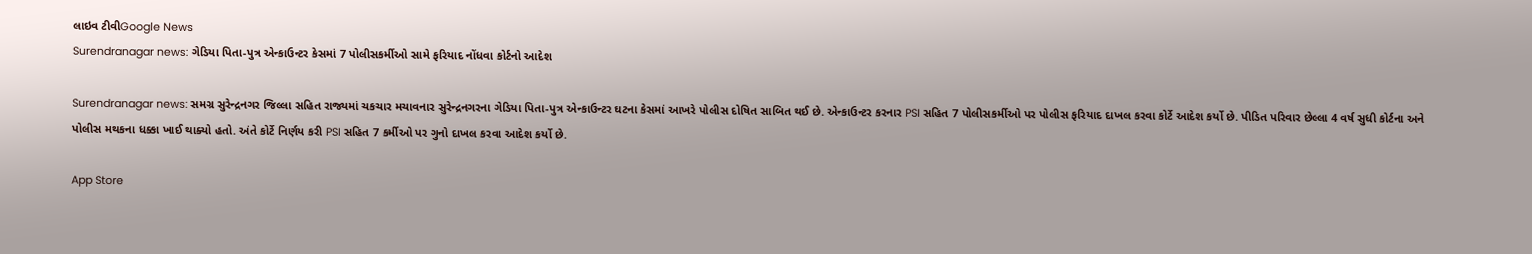લાઇવ ટીવીGoogle News
Surendranagar news: ગેડિયા પિતા-પુત્ર એન્કાઉન્ટર કેસમાં 7 પોલીસકર્મીઓ સામે ફરિયાદ નોંધવા કોર્ટનો આદેશ

Surendranagar news: સમગ્ર સુરેન્દ્રનગર જિલ્લા સહિત રાજ્યમાં ચકચાર મચાવનાર સુરેન્દ્રનગરના ગેડિયા પિતા-પુત્ર એન્કાઉન્ટર ઘટના કેસમાં આખરે પોલીસ દોષિત સાબિત થઈ છે. એન્કાઉન્ટર કરનાર PSI સહિત 7 પોલીસકર્મીઓ પર પોલીસ ફરિયાદ દાખલ કરવા કોર્ટે આદેશ કર્યો છે. પીડિત પરિવાર છેલ્લા 4 વર્ષ સુધી કોર્ટના અને પોલીસ મથકના ધક્કા ખાઈ થાક્યો હતો. અંતે કોર્ટે નિર્ણય કરી PSI સહિત 7 કર્મીઓ પર ગુનો દાખલ કરવા આદેશ કર્યો છે.

App Store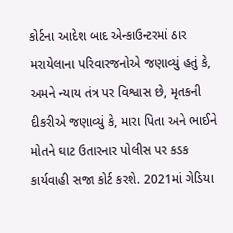કોર્ટના આદેશ બાદ એન્કાઉન્ટરમાં ઠાર મરાયેલાના પરિવારજનોએ જણાવ્યું હતું કે, અમને ન્યાય તંત્ર પર વિશ્વાસ છે, મૃતકની દીકરીએ જણાવ્યું કે, મારા પિતા અને ભાઈને મોતને ઘાટ ઉતારનાર પોલીસ પર કડક કાર્યવાહી સજા કોર્ટ કરશે. 2021માં ગેડિયા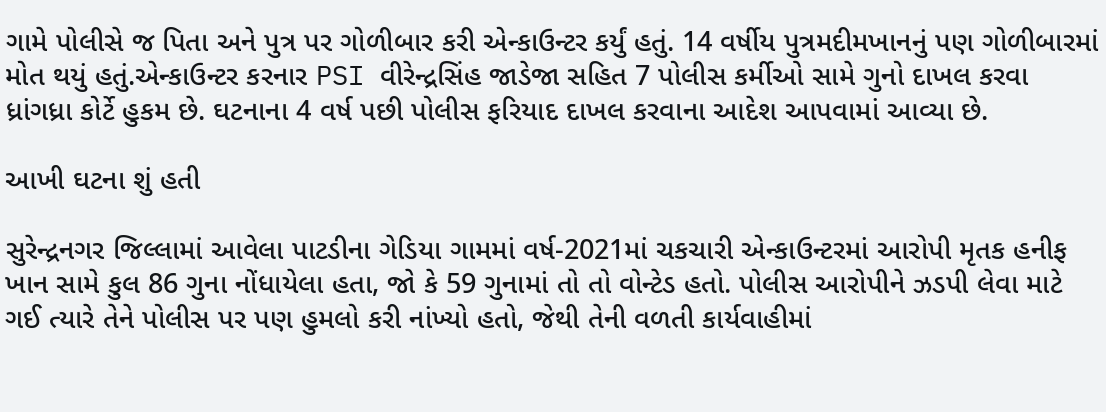ગામે પોલીસે જ પિતા અને પુત્ર પર ગોળીબાર કરી એન્કાઉન્ટર કર્યું હતું. 14 વર્ષીય પુત્રમદીમખાનનું પણ ગોળીબારમાં મોત થયું હતું.એન્કાઉન્ટર કરનાર PSI વીરેન્દ્રસિંહ જાડેજા સહિત 7 પોલીસ કર્મીઓ સામે ગુનો દાખલ કરવા ધ્રાંગધ્રા કોર્ટે હુકમ છે. ઘટનાના 4 વર્ષ પછી પોલીસ ફરિયાદ દાખલ કરવાના આદેશ આપવામાં આવ્યા છે.

આખી ઘટના શું હતી

સુરેન્દ્રનગર જિલ્લામાં આવેલા પાટડીના ગેડિયા ગામમાં વર્ષ-2021માં ચકચારી એન્કાઉન્ટરમાં આરોપી મૃતક હનીફ ખાન સામે કુલ 86 ગુના નોંધાયેલા હતા, જો કે 59 ગુનામાં તો તો વોન્ટેડ હતો. પોલીસ આરોપીને ઝડપી લેવા માટે ગઈ ત્યારે તેને પોલીસ પર પણ હુમલો કરી નાંખ્યો હતો, જેથી તેની વળતી કાર્યવાહીમાં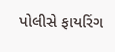પોલીસે ફાયરિંગ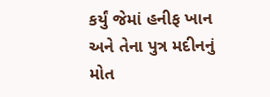કર્યું જેમાં હનીફ ખાન અને તેના પુત્ર મદીનનું મોત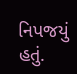નિપજયું હતું.